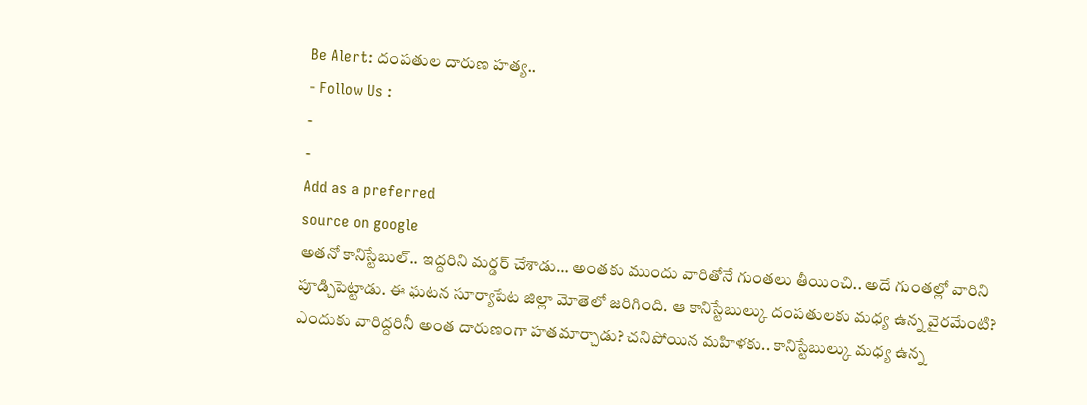Be Alert: దంపతుల దారుణ హత్య..
- Follow Us :
-
-
Add as a preferred
source on google
అతనో కానిస్టేబుల్.. ఇద్దరిని మర్డర్ చేశాడు… అంతకు ముందు వారితోనే గుంతలు తీయించి.. అదే గుంతల్లో వారిని పూడ్చిపెట్టాడు. ఈ ఘటన సూర్యాపేట జిల్లా మోతెలో జరిగింది. ఆ కానిస్టేబుల్కు దంపతులకు మధ్య ఉన్న వైరమేంటి? ఎందుకు వారిద్దరినీ అంత దారుణంగా హతమార్చాడు? చనిపోయిన మహిళకు.. కానిస్టేబుల్కు మధ్య ఉన్న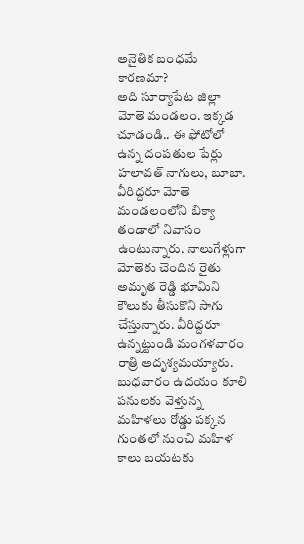అనైతిక బంధమే కారణమా?
అది సూర్యాపేట జిల్లా మోతె మండలం. ఇక్కడ చూడండి.. ఈ ఫోటోలో ఉన్న దంపతుల పేర్లు హలావత్ నాగులు, బూబా. వీరిద్దరూ మోతె మండలంలోని బిక్యా తండాలో నివాసం ఉంటున్నారు. నాలుగేళ్లుగా మోతెకు చెందిన రైతు అమృత రెడ్డి భూమిని కౌలుకు తీసుకొని సాగు చేస్తున్నారు. వీరిద్దరూ ఉన్నట్టుండి మంగళవారం రాత్రి అదృశ్యమయ్యారు. బుధవారం ఉదయం కూలి పనులకు వెళ్తున్న మహిళలు రోడ్డు పక్కన గుంతలో నుంచి మహిళ కాలు బయటకు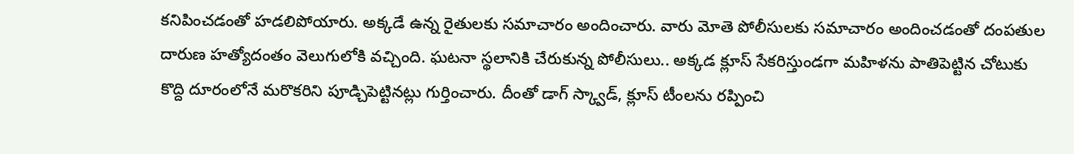కనిపించడంతో హడలిపోయారు. అక్కడే ఉన్న రైతులకు సమాచారం అందించారు. వారు మోతె పోలీసులకు సమాచారం అందించడంతో దంపతుల దారుణ హత్యోదంతం వెలుగులోకి వచ్చింది. ఘటనా స్థలానికి చేరుకున్న పోలీసులు.. అక్కడ క్లూస్ సేకరిస్తుండగా మహిళను పాతిపెట్టిన చోటుకు కొద్ది దూరంలోనే మరొకరిని పూడ్చిపెట్టినట్లు గుర్తించారు. దీంతో డాగ్ స్క్వాడ్, క్లూస్ టీంలను రప్పించి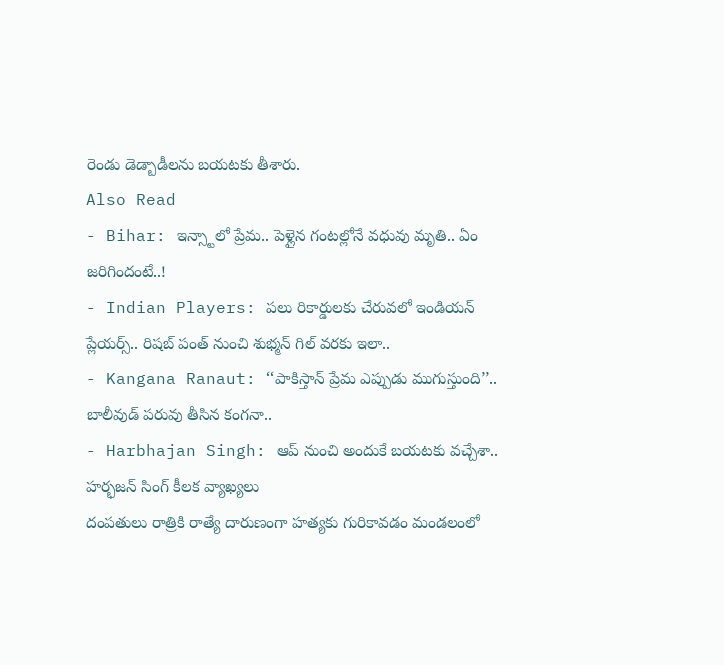రెండు డెడ్బాడీలను బయటకు తీశారు.
Also Read
- Bihar: ఇన్స్టాలో ప్రేమ.. పెళ్లైన గంటల్లోనే వధువు మృతి.. ఏం జరిగిందంటే..!
- Indian Players: పలు రికార్డులకు చేరువలో ఇండియన్ ప్లేయర్స్.. రిషబ్ పంత్ నుంచి శుభ్మన్ గిల్ వరకు ఇలా..
- Kangana Ranaut: ‘‘పాకిస్తాన్ ప్రేమ ఎప్పుడు ముగుస్తుంది’’.. బాలీవుడ్ పరువు తీసిన కంగనా..
- Harbhajan Singh: ఆప్ నుంచి అందుకే బయటకు వచ్చేశా.. హర్భజన్ సింగ్ కీలక వ్యాఖ్యలు
దంపతులు రాత్రికి రాత్యే దారుణంగా హత్యకు గురికావడం మండలంలో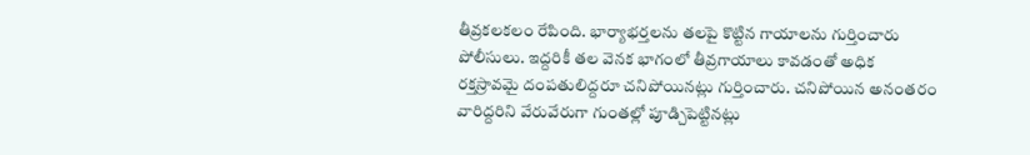తీవ్రకలకలం రేపింది. భార్యాభర్తలను తలపై కొట్టిన గాయాలను గుర్తించారు పోలీసులు. ఇద్దరికీ తల వెనక భాగంలో తీవ్రగాయాలు కావడంతో అధిక రక్తస్రావమై దంపతులిద్దరూ చనిపోయినట్లు గుర్తించారు. చనిపోయిన అనంతరం వారిద్దరిని వేరువేరుగా గుంతల్లో పూడ్చిపెట్టినట్లు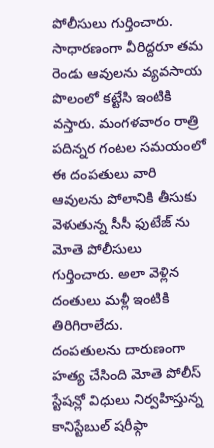పోలీసులు గుర్తించారు. సాధారణంగా వీరిద్దరూ తమ రెండు ఆవులను వ్యవసాయ పొలంలో కట్టేసి ఇంటికి వస్తారు. మంగళవారం రాత్రి పదిన్నర గంటల సమయంలో ఈ దంపతులు వారి ఆవులను పోలానికి తీసుకు వెళుతున్న సీసీ ఫుటేజ్ ను మోతె పోలీసులు గుర్తించారు. అలా వెళ్లిన దంతులు మళ్లీ ఇంటికి తిరిగిరాలేదు.
దంపతులను దారుణంగా హత్య చేసింది మోతె పోలీస్ స్టేషన్లో విధులు నిర్వహిస్తున్న కానిస్టేబుల్ షరీఫ్గా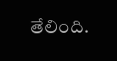తేలింది.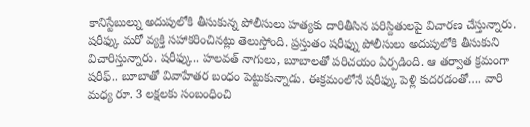కానిస్టేబుల్ను అదుపులోకి తీసుకున్న పోలీసులు హత్యకు దారితీసిన పరిస్దితులపై విచారణ చేస్తున్నారు. షరీఫ్కు మరో వ్యక్తి సహాకరించినట్లు తెలుస్తోంది. ప్రస్తుతం షరీఫ్ను పోలీసులు అదుపులోకి తీసుకుని విచారిస్తున్నారు. షరీఫ్కు.. హలవత్ నాగులు, బూబాలతో పరిచయం ఏర్పడింది. ఆ తర్వాత క్రమంగా షరీఫ్.. బూబాతో వివాహేతర బంధం పెట్టుకున్నాడు. ఈక్రమంలోనే షరీఫ్కు పెళ్లి కుదరడంతో…. వారి మధ్య రూ. 3 లక్షలకు సంబంధించి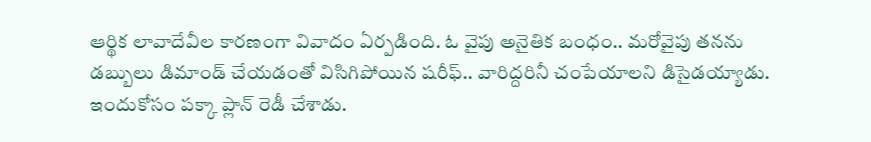ఆర్థిక లావాదేవీల కారణంగా వివాదం ఏర్పడింది. ఓ వైపు అనైతిక బంధం.. మరోవైపు తనను డబ్బులు డిమాండ్ చేయడంతో విసిగిపోయిన షరీఫ్.. వారిద్దరినీ చంపేయాలని డిసైడయ్యాడు. ఇందుకోసం పక్కా ప్లాన్ రెడీ చేశాడు.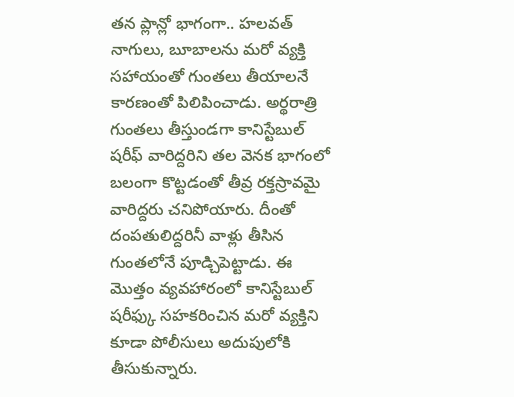తన ప్లాన్లో భాగంగా.. హలవత్ నాగులు, బూబాలను మరో వ్యక్తి సహాయంతో గుంతలు తీయాలనే కారణంతో పిలిపించాడు. అర్థరాత్రి గుంతలు తీస్తుండగా కానిస్టేబుల్ షరీఫ్ వారిద్దరిని తల వెనక భాగంలో బలంగా కొట్టడంతో తీవ్ర రక్తస్రావమై వారిద్దరు చనిపోయారు. దీంతో దంపతులిద్దరినీ వాళ్లు తీసిన గుంతలోనే పూడ్చిపెట్టాడు. ఈ మొత్తం వ్యవహారంలో కానిస్టేబుల్ షరీఫ్కు సహకరించిన మరో వ్యక్తిని కూడా పోలీసులు అదుపులోకి తీసుకున్నారు.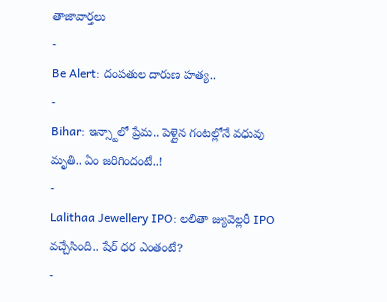తాజావార్తలు
-
Be Alert: దంపతుల దారుణ హత్య..
-
Bihar: ఇన్స్టాలో ప్రేమ.. పెళ్లైన గంటల్లోనే వధువు మృతి.. ఏం జరిగిందంటే..!
-
Lalithaa Jewellery IPO: లలితా జ్యువెల్లరీ IPO వచ్చేసింది.. షేర్ ధర ఎంతంటే?
-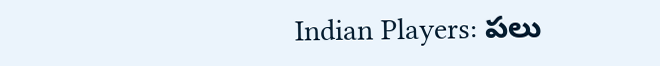Indian Players: పలు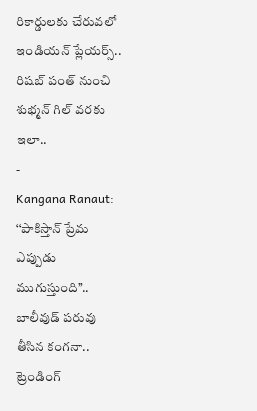రికార్డులకు చేరువలో ఇండియన్ ప్లేయర్స్.. రిషబ్ పంత్ నుంచి శుభ్మన్ గిల్ వరకు ఇలా..
-
Kangana Ranaut: ‘‘పాకిస్తాన్ ప్రేమ ఎప్పుడు ముగుస్తుంది’’.. బాలీవుడ్ పరువు తీసిన కంగనా..
ట్రెండింగ్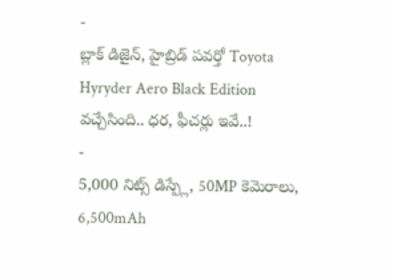-
బ్లాక్ డిజైన్, హైబ్రిడ్ పవర్తో Toyota Hyryder Aero Black Edition వచ్చేసింది.. ధర, ఫీచర్లు ఇవే..!
-
5,000 నిట్స్ డిస్ప్లే, 50MP కెమెరాలు, 6,500mAh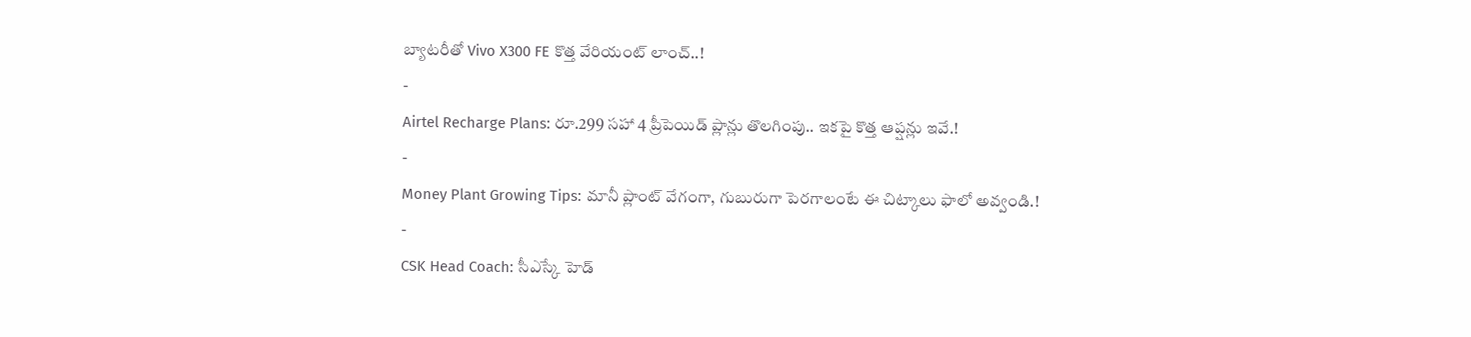బ్యాటరీతో Vivo X300 FE కొత్త వేరియంట్ లాంచ్..!
-
Airtel Recharge Plans: రూ.299 సహా 4 ప్రీపెయిడ్ ప్లాన్లు తొలగింపు.. ఇకపై కొత్త ఆప్షన్లు ఇవే.!
-
Money Plant Growing Tips: మానీ ప్లాంట్ వేగంగా, గుబురుగా పెరగాలంటే ఈ చిట్కాలు ఫాలో అవ్వండి.!
-
CSK Head Coach: సీఎస్కే హెడ్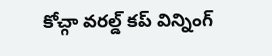కోచ్గా వరల్డ్ కప్ విన్నింగ్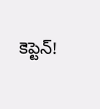కెప్టెన్!